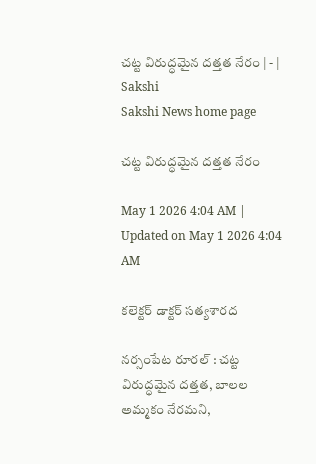చట్ట విరుద్ధమైన దత్తత నేరం | - | Sakshi
Sakshi News home page

చట్ట విరుద్ధమైన దత్తత నేరం

May 1 2026 4:04 AM | Updated on May 1 2026 4:04 AM

కలెక్టర్‌ డాక్టర్‌ సత్యశారద

నర్సంపేట రూరల్‌ : చట్ట విరుద్ధమైన దత్తత, బాలల అమ్మకం నేరమని,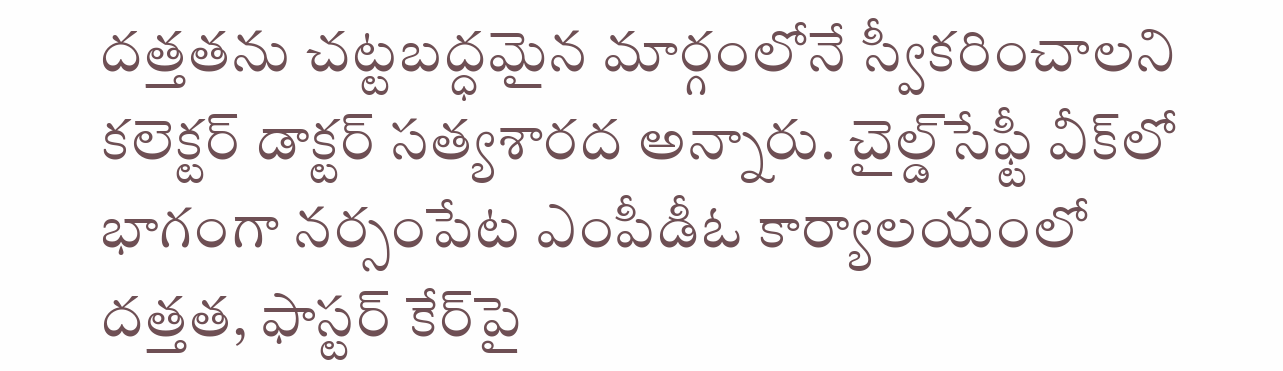దత్తతను చట్టబద్ధమైన మార్గంలోనే స్వీకరించాలని కలెక్టర్‌ డాక్టర్‌ సత్యశారద అన్నారు. చైల్డ్‌సేఫ్టీ వీక్‌లో భాగంగా నర్సంపేట ఎంపీడీఓ కార్యాలయంలో దత్తత, ఫాస్టర్‌ కేర్‌పై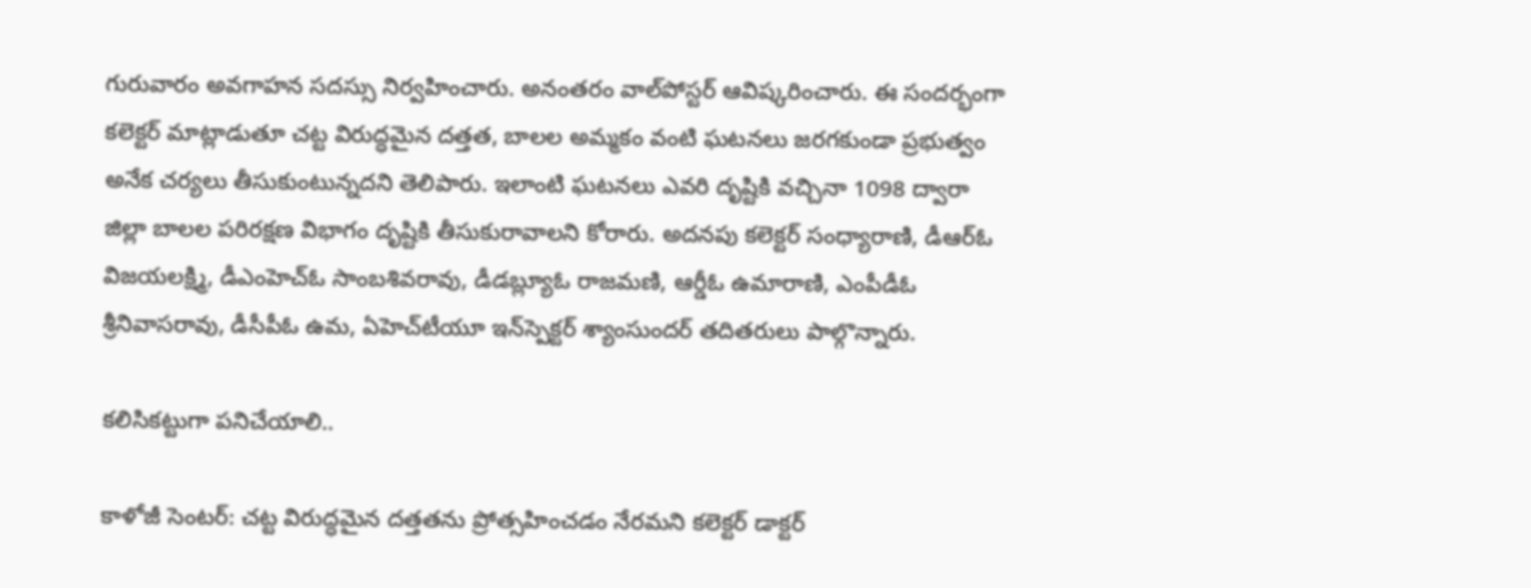గురువారం అవగాహన సదస్సు నిర్వహించారు. అనంతరం వాల్‌పోస్టర్‌ ఆవిష్కరించారు. ఈ సందర్భంగా కలెక్టర్‌ మాట్లాడుతూ చట్ట విరుద్ధమైన దత్తత, బాలల అమ్మకం వంటి ఘటనలు జరగకుండా ప్రభుత్వం అనేక చర్యలు తీసుకుంటున్నదని తెలిపారు. ఇలాంటి ఘటనలు ఎవరి దృష్టికి వచ్చినా 1098 ద్వారా జిల్లా బాలల పరిరక్షణ విభాగం దృష్టికి తీసుకురావాలని కోరారు. అదనపు కలెక్టర్‌ సంధ్యారాణి, డీఆర్‌ఓ విజయలక్ష్మి, డీఎంహెచ్‌ఓ సాంబశివరావు, డీడబ్ల్యూఓ రాజమణి, ఆర్డీఓ ఉమారాణి, ఎంపీడీఓ శ్రీనివాసరావు, డీసీపీఓ ఉమ, ఏహెచ్‌టీయూ ఇన్‌స్పెక్టర్‌ శ్యాంసుందర్‌ తదితరులు పాల్గొన్నారు.

కలిసికట్టుగా పనిచేయాలి..

కాళోజీ సెంటర్‌: చట్ట విరుద్ధమైన దత్తతను ప్రోత్సహించడం నేరమని కలెక్టర్‌ డాక్టర్‌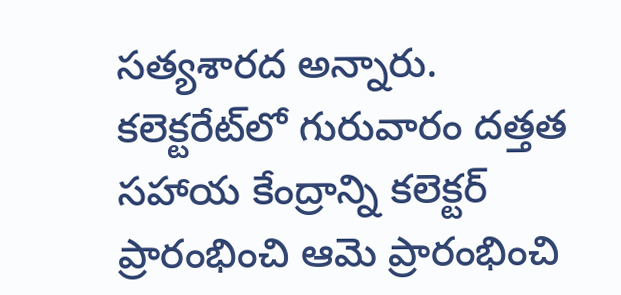సత్యశారద అన్నారు. కలెక్టరేట్‌లో గురువారం దత్తత సహాయ కేంద్రాన్ని కలెక్టర్‌ ప్రారంభించి ఆమె ప్రారంభించి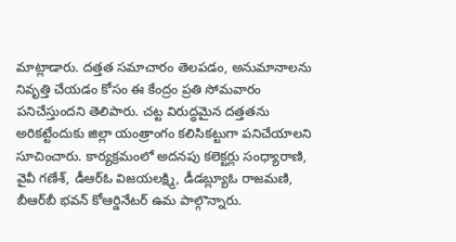మాట్లాడారు. దత్తత సమాచారం తెలపడం, అనుమానాలను నివృత్తి చేయడం కోసం ఈ కేంద్రం ప్రతి సోమవారం పనిచేస్తుందని తెలిపారు. చట్ట విరుద్ధమైన దత్తతను అరికట్టేందుకు జిల్లా యంత్రాంగం కలిసికట్టుగా పనిచేయాలని సూచించారు. కార్యక్రమంలో అదనపు కలెక్టర్లు సంధ్యారాణి, వైవీ గణేశ్‌, డీఆర్‌ఓ విజయలక్ష్మి, డీడబ్ల్యూఓ రాజమణి, బీఆర్‌బీ భవన్‌ కోఆర్డినేటర్‌ ఉమ పాల్గొన్నారు.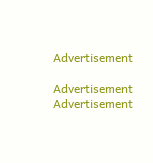Advertisement

Advertisement
Advertisement